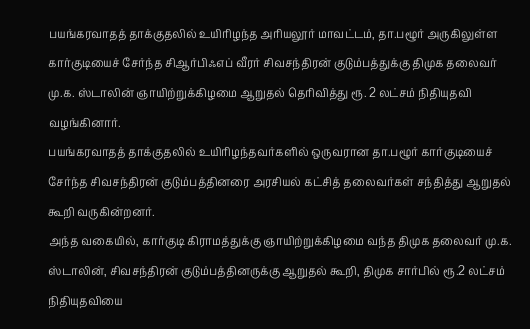பயங்கரவாதத் தாக்குதலில் உயிரிழந்த அரியலூர் மாவட்டம், தா.பழூர் அருகிலுள்ள கார்குடியைச் சேர்ந்த சிஆர்பிஃஎப் வீரர் சிவசந்திரன் குடும்பத்துக்கு திமுக தலைவர் மு.க. ஸ்டாலின் ஞாயிற்றுக்கிழமை ஆறுதல் தெரிவித்து ரூ. 2 லட்சம் நிதியுதவி வழங்கினார்.
பயங்கரவாதத் தாக்குதலில் உயிரிழந்தவர்களில் ஒருவரான தா.பழூர் கார்குடியைச் சேர்ந்த சிவசந்திரன் குடும்பத்தினரை அரசியல் கட்சித் தலைவர்கள் சந்தித்து ஆறுதல் கூறி வருகின்றனர்.
அந்த வகையில், கார்குடி கிராமத்துக்கு ஞாயிற்றுக்கிழமை வந்த திமுக தலைவர் மு.க. ஸ்டாலின், சிவசந்திரன் குடும்பத்தினருக்கு ஆறுதல் கூறி, திமுக சார்பில் ரூ.2 லட்சம் நிதியுதவியை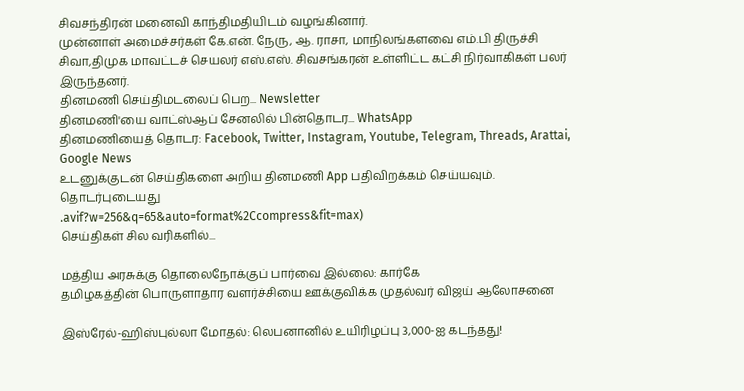சிவசந்திரன் மனைவி காந்திமதியிடம் வழங்கினார்.
முன்னாள் அமைச்சர்கள் கே.என். நேரு, ஆ. ராசா, மாநிலங்களவை எம்.பி திருச்சி சிவா,திமுக மாவட்டச் செயலர் எஸ்.எஸ். சிவசங்கரன் உள்ளிட்ட கட்சி நிர்வாகிகள் பலர் இருந்தனர்.
தினமணி செய்திமடலைப் பெற... Newsletter
தினமணி'யை வாட்ஸ்ஆப் சேனலில் பின்தொடர... WhatsApp
தினமணியைத் தொடர: Facebook, Twitter, Instagram, Youtube, Telegram, Threads, Arattai, Google News
உடனுக்குடன் செய்திகளை அறிய தினமணி App பதிவிறக்கம் செய்யவும்.
தொடர்புடையது
.avif?w=256&q=65&auto=format%2Ccompress&fit=max)
செய்திகள் சில வரிகளில்...

மத்திய அரசுக்கு தொலைநோக்குப் பார்வை இல்லை: கார்கே
தமிழகத்தின் பொருளாதார வளர்ச்சியை ஊக்குவிக்க முதல்வர் விஜய் ஆலோசனை

இஸ்ரேல்-ஹிஸ்புல்லா மோதல்: லெபனானில் உயிரிழப்பு 3,000-ஐ கடந்தது!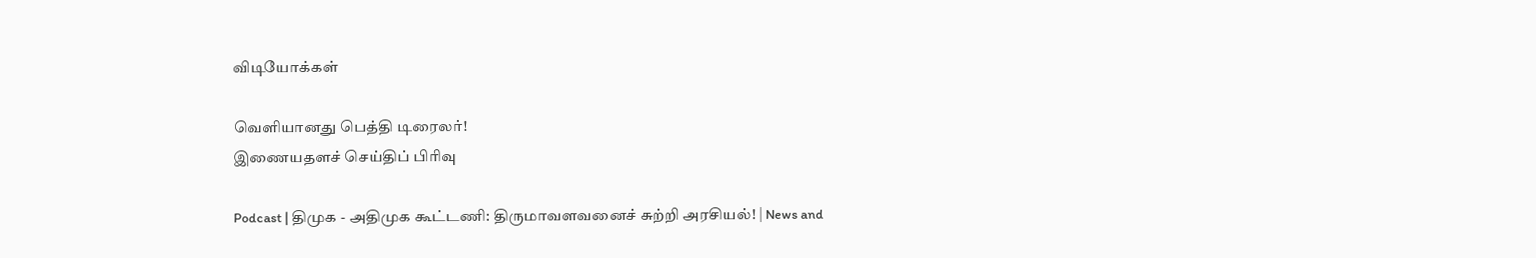விடியோக்கள்

வெளியானது பெத்தி டிரைலர்!
இணையதளச் செய்திப் பிரிவு

Podcast | திமுக - அதிமுக கூட்டணி: திருமாவளவனைச் சுற்றி அரசியல்! | News and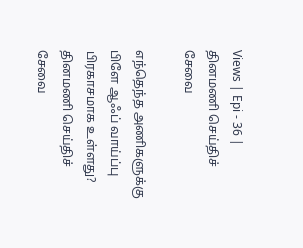Views | Epi - 36 |
தினமணி செய்திச் சேவை

எந்தெந்த அணிகளுக்கு பிளே ஆஃப் வாய்ப்பு பிரகாசமாக உள்ளது?
தினமணி செய்திச் சேவை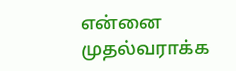என்னை முதல்வராக்க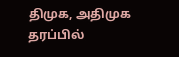திமுக, அதிமுக தரப்பில்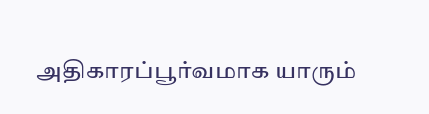அதிகாரப்பூர்வமாக யாரும்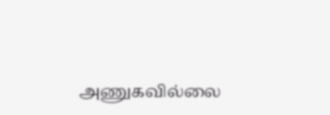அணுகவில்லை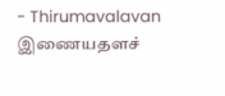- Thirumavalavan
இணையதளச்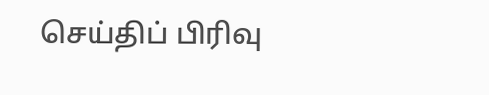செய்திப் பிரிவு